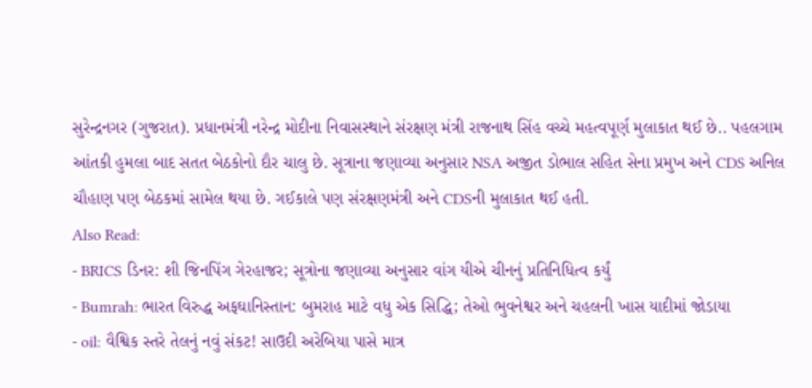સુરેન્દ્રનગર (ગુજરાત). પ્રધાનમંત્રી નરેન્દ્ર મોદીના નિવાસસ્થાને સંરક્ષણ મંત્રી રાજનાથ સિંહ વચ્ચે મહત્વપૂર્ણ મુલાકાત થઈ છે.. પહલગામ આંતકી હુમલા બાદ સતત બેઠકોનો દૌર ચાલુ છે. સૂત્રાના જણાવ્યા અનુસાર NSA અજીત ડોભાલ સહિત સેના પ્રમુખ અને CDS અનિલ ચૌહાણ પણ બેઠકમાં સામેલ થયા છે. ગઈકાલે પણ સંરક્ષણમંત્રી અને CDSની મુલાકાત થઈ હતી.
Also Read:
- BRICS ડિનર: શી જિનપિંગ ગેરહાજર; સૂત્રોના જણાવ્યા અનુસાર વાંગ યીએ ચીનનું પ્રતિનિધિત્વ કર્યું
- Bumrah: ભારત વિરુદ્ધ અફઘાનિસ્તાન: બુમરાહ માટે વધુ એક સિદ્ધિ; તેઓ ભુવનેશ્વર અને ચહલની ખાસ યાદીમાં જોડાયા
- oil: વૈશ્વિક સ્તરે તેલનું નવું સંકટ! સાઉદી અરેબિયા પાસે માત્ર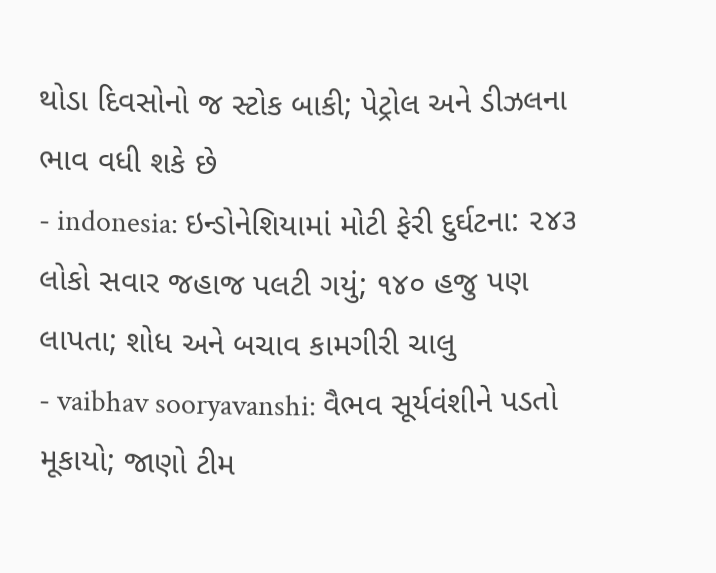થોડા દિવસોનો જ સ્ટોક બાકી; પેટ્રોલ અને ડીઝલના ભાવ વધી શકે છે
- indonesia: ઇન્ડોનેશિયામાં મોટી ફેરી દુર્ઘટના: ૨૪૩ લોકો સવાર જહાજ પલટી ગયું; ૧૪૦ હજુ પણ લાપતા; શોધ અને બચાવ કામગીરી ચાલુ
- vaibhav sooryavanshi: વૈભવ સૂર્યવંશીને પડતો મૂકાયો; જાણો ટીમ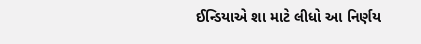ઈન્ડિયાએ શા માટે લીધો આ નિર્ણય